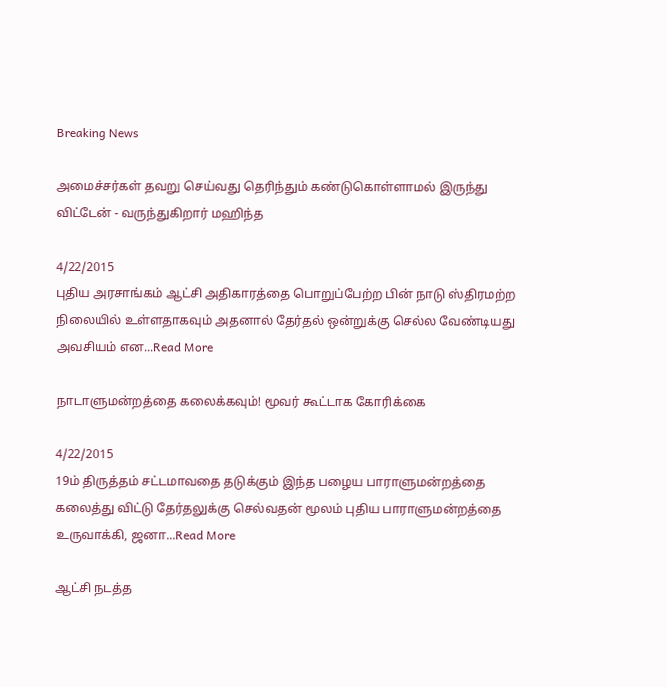Breaking News

அமைச்சர்கள் தவறு செய்வது தெரிந்தும் கண்டுகொள்ளாமல் இருந்து விட்டேன் - வருந்துகிறார் மஹிந்த

4/22/2015
புதிய அரசாங்கம் ஆட்சி அதிகாரத்தை பொறுப்பேற்ற பின் நாடு ஸ்திரமற்ற நிலையில் உள்ளதாகவும் அதனால் தேர்தல் ஒன்றுக்கு செல்ல வேண்டியது அவசியம் என...Read More

நாடாளுமன்றத்தை கலைக்கவும்! மூவர் கூட்டாக கோரிக்கை

4/22/2015
19ம் திருத்தம் சட்டமாவதை தடுக்கும் இந்த பழைய பாராளுமன்றத்தை கலைத்து விட்டு தேர்தலுக்கு செல்வதன் மூலம் புதிய பாராளுமன்றத்தை உருவாக்கி, ஜனா...Read More

ஆட்சி நடத்த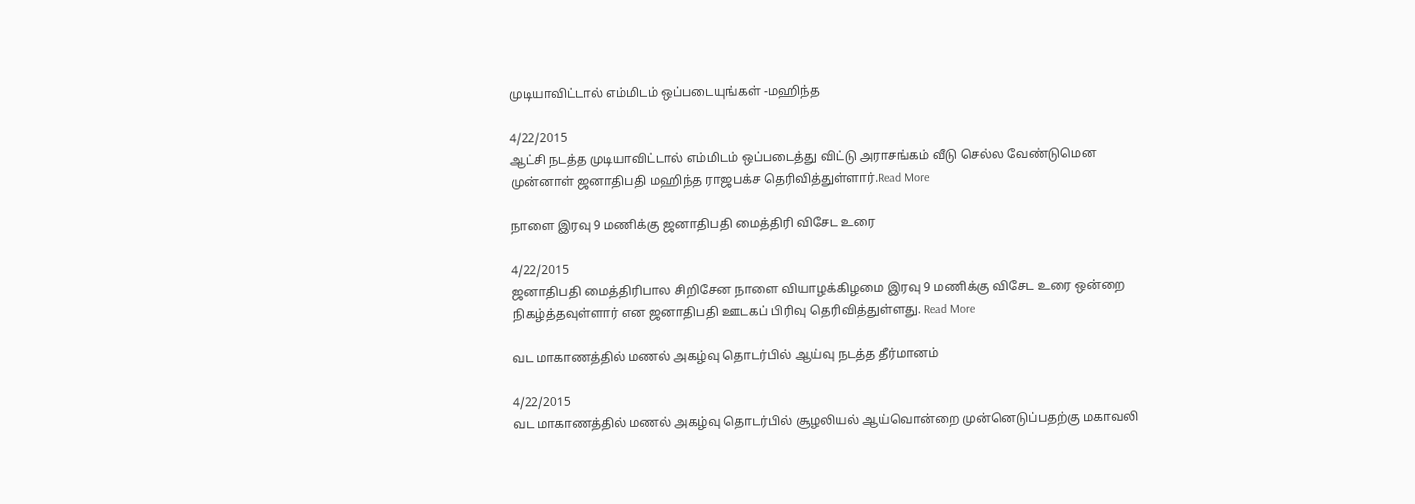முடியாவிட்டால் எம்மிடம் ஒப்படையுங்கள் -மஹிந்த

4/22/2015
ஆட்சி நடத்த முடியாவிட்டால் எம்மிடம் ஒப்படைத்து விட்டு அராசங்கம் வீடு செல்ல வேண்டுமென முன்னாள் ஜனாதிபதி மஹிந்த ராஜபக்ச தெரிவித்துள்ளார்.Read More

நாளை இரவு 9 மணிக்கு ஜனாதிபதி மைத்திரி விசேட உரை

4/22/2015
ஜனாதிபதி மைத்திரிபால சிறிசேன நாளை வியாழக்கிழமை இரவு 9 மணிக்கு விசேட உரை ஒன்றை நிகழ்த்தவுள்ளார் என ஜனாதிபதி ஊடகப் பிரிவு தெரிவித்துள்ளது. Read More

வட மாகாணத்தில் மணல் அகழ்வு தொடர்பில் ஆய்வு நடத்த தீர்மானம்

4/22/2015
வட மாகாணத்தில் மணல் அகழ்வு தொடர்பில் சூழலியல் ஆய்வொன்றை முன்னெடுப்பதற்கு மகாவலி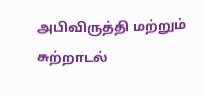அபிவிருத்தி மற்றும் சுற்றாடல்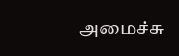அமைச்சு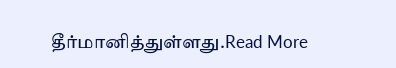தீர்மானித்துள்ளது.Read More